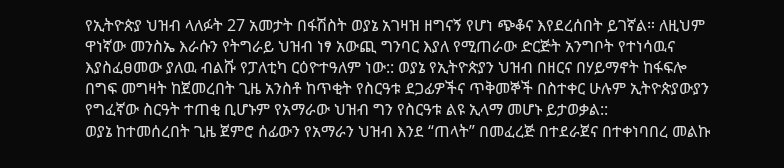የኢትዮጵያ ህዝብ ላለፉት 27 አመታት በፋሽስት ወያኔ አገዛዝ ዘግናኝ የሆነ ጭቆና እየደረሰበት ይገኛል። ለዚህም ዋነኛው መንስኤ እራሱን የትግራይ ህዝብ ነፃ አውጪ ግንባር እያለ የሚጠራው ድርጅት አንግቦት የተነሳዉና እያስፈፀመው ያለዉ ብልሹ የፓለቲካ ርዕዮተዓለም ነው:: ወያኔ የኢትዮጵያን ህዝብ በዘርና በሃይማኖት ከፋፍሎ በግፍ መግዛት ከጀመረበት ጊዜ አንስቶ ከጥቂት የስርዓቱ ደጋፊዎችና ጥቅመኞች በስተቀር ሁሉም ኢትዮጵያውያን የግፈኛው ስርዓት ተጠቂ ቢሆኑም የአማራው ህዝብ ግን የስርዓቱ ልዩ ኢላማ መሆኑ ይታወቃል::
ወያኔ ከተመሰረበት ጊዜ ጀምሮ ሰፊውን የአማራን ህዝብ እንደ “ጠላት” በመፈረጅ በተደራጀና በተቀነባበረ መልኩ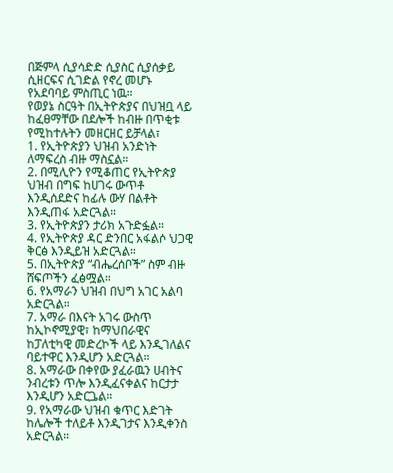በጅምላ ሲያሳድድ ሲያስር ሲያሰቃይ ሲዘርፍና ሲገድል የኖረ መሆኑ የአደባባይ ምስጢር ነዉ።
የወያኔ ስርዓት በኢትዮጵያና በህዝቧ ላይ ከፈፀማቸው በደሎች ከብዙ በጥቂቱ የሚከተሉትን መዘርዘር ይቻላል፣
1. የኢትዮጵያን ህዝብ አንድነት ለማፍረስ ብዙ ማስኗል።
2. በሚሊዮን የሚቆጠር የኢትዮጵያ ህዝብ በግፍ ከሀገሩ ውጥቶ እንዲሰደድና ከፊሉ ውሃ በልቶት እንዲጠፋ አድርጓል።
3. የኢትዮጵያን ታሪክ አጉድፏል።
4. የኢትዮጵያ ዳር ድንበር አፋልሶ ህጋዊ ቅርፅ እንዲይዝ አድርጓል።
5. በኢትዮጵያ “ብሔረሰቦች” ስም ብዙ ሸፍጦችን ፈፅሟል።
6. የአማራን ህዝብ በህግ አገር አልባ አድርጓል።
7. አማራ በእናት አገሩ ውስጥ ከኢኮኖሚያዊ፣ ከማህበራዊና ከፓለቲካዊ መድረኮች ላይ እንዲገለልና ባይተዋር እንዲሆን አድርጓል።
8. አማራው በቀየው ያፈራዉን ሀብትና ንብረቱን ጥሎ እንዲፈናቀልና ከርታታ እንዲሆን አድርጔል።
9. የአማራው ህዝብ ቁጥር እድገት ከሌሎች ተለይቶ እንዲገታና እንዲቀንስ አድርጓል።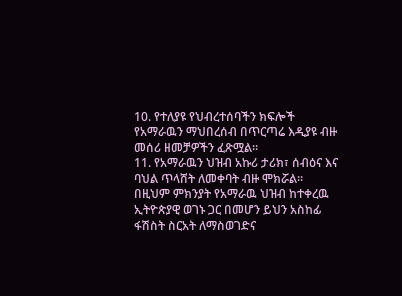10. የተለያዩ የህብረተሰባችን ክፍሎች የአማራዉን ማህበረሰብ በጥርጣሬ እዲያዩ ብዙ መሰሪ ዘመቻዎችን ፈጽሟል።
11. የአማራዉን ህዝብ አኩሪ ታሪክ፣ ሰብዕና እና ባህል ጥላሸት ለመቀባት ብዙ ሞክሯል።
በዚህም ምክንያት የአማራዉ ህዝብ ከተቀረዉ ኢትዮጵያዊ ወገኑ ጋር በመሆን ይህን አስከፊ ፋሽስት ስርአት ለማስወገድና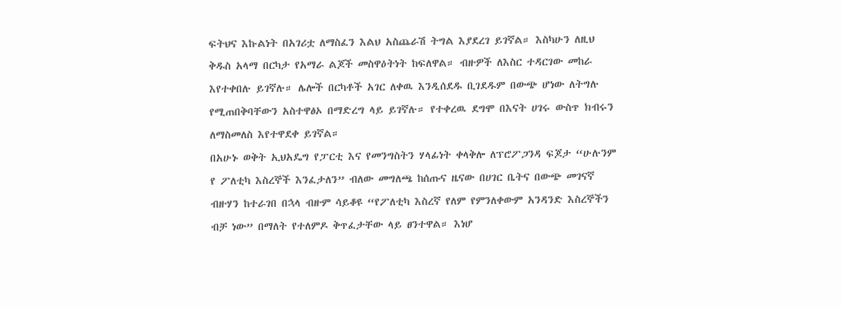ፍትህና እኩልነት በአገሪቷ ለማስፈን እልህ አስጨራሽ ትግል እያደረገ ይገኛል። እስካሁን ለዚህ ቅዱስ አላማ በርካታ የአማራ ልጆች መስዋዕትነት ከፍለዋል። ብዙዎች ለእስር ተዳርገው መከራ እየተቀበሉ ይገኛሉ። ሌሎች በርካቶች አገር ለቀዉ እንዲሰደዱ ቢገደዱም በውጭ ሆነው ለትግሉ የሚጠበቅባቸውን አስተዋፅኦ በማድረግ ላይ ይገኛሉ። የተቀረዉ ደግሞ በእናት ሀገሩ ውስጥ ክብሩን ለማስመለስ እየተዋደቀ ይገኛል።
በአሁኑ ወቅት ኢህአዴግ የፓርቲ እና የመንግስትን ሃላፊነት ቀላቅሎ ለፕሮፖጋንዳ ፍጆታ “ሁሉንም የ ፖለቲካ እስረኞች እንፈታለን” ብለው መግለጫ ከሰጡና ዜናው በሀገር ቤትና በውጭ መገናኛ ብዙሃን ከተራገበ በኋላ ብዙም ሳይቆዩ “የፖለቲካ እስረኛ የለም የምንለቀውም አንዳንድ እስረኞችን ብቻ ነው” በማለት የተለምዶ ቅጥፈታቸው ላይ ፀንተዋል። እነሆ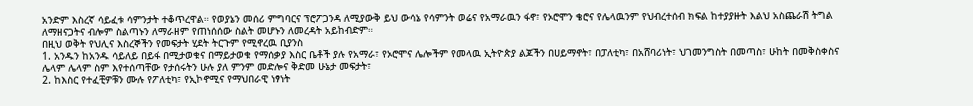አንድም እስረኛ ሳይፈቱ ሳምንታት ተቆጥረዋል። የወያኔን መሰሪ ምግባርና ፕሮፖጋንዳ ለሚያውቅ ይህ ውሳኔ የሳምንት ወሬና የአማራዉን ፋኖ፣ የኦሮሞን ቄሮና የሌላዉንም የህብረተሰብ ክፍል ከተያያዙት እልህ አስጨራሽ ትግል ለማዘናጋትና ብሎም ስልጣኑን ለማራዘም የጠነሰሰው ስልት መሆኑን ለመረዳት አይከብድም።
በዚህ ወቅት የህሊና እስረኞችን የመፍታት ሂደት ትርጉም የሚኖረዉ ቢያንስ
1. አንዱን ከአንዱ ሳይለይ በይፋ በሚታወቁና በማይታወቁ የማሰቃያ እስር ቤቶች ያሉ የአማራ፣ የኦሮሞና ሌሎችም የመላዉ ኢትዮጵያ ልጆችን በሀይማኖት፣ በፓለቲካ፣ በአሸባሪነት፣ ህገመንግስት በመጣስ፣ ሁከት በመቅስቀስና ሌላም ሌላም ስም እየተሰጣቸው የታሰሩትን ሁሉ ያለ ምንም መድሎና ቅድመ ሁኔታ መፍታት፣
2. ከእስር የተፈቺዎቹን ሙሉ የፖለቲካ፣ የኢኮኖሚና የማህበራዊ ነፃነት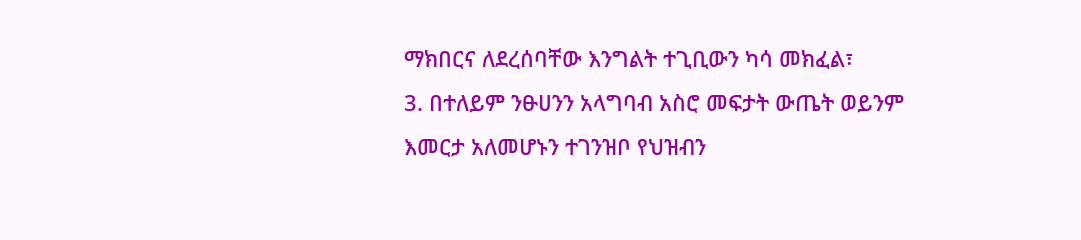ማክበርና ለደረሰባቸው እንግልት ተጊቢውን ካሳ መክፈል፣
3. በተለይም ንፁሀንን አላግባብ አስሮ መፍታት ውጤት ወይንም እመርታ አለመሆኑን ተገንዝቦ የህዝብን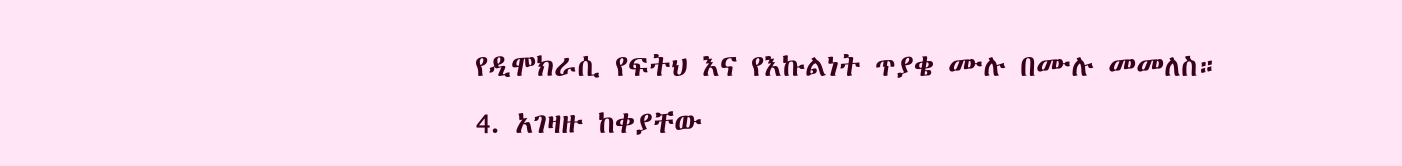የዲሞክራሲ የፍትህ እና የእኩልነት ጥያቄ ሙሉ በሙሉ መመለስ።
4. አገዛዙ ከቀያቸው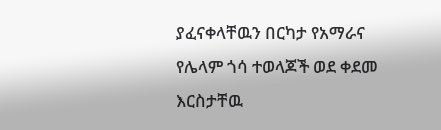ያፈናቀላቸዉን በርካታ የአማራና የሌላም ጎሳ ተወላጆች ወደ ቀደመ እርስታቸዉ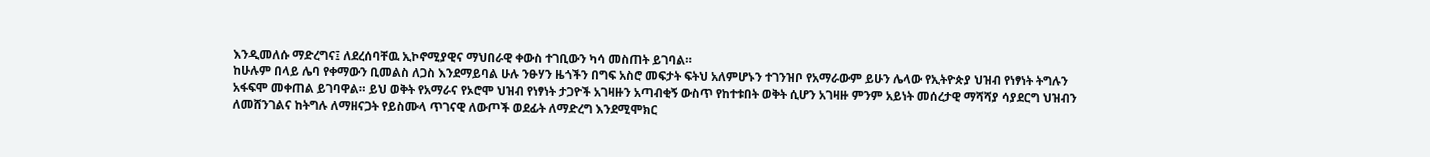እንዲመለሱ ማድረግና፤ ለደረሰባቸዉ ኢኮኖሚያዊና ማህበራዊ ቀውስ ተገቢውን ካሳ መስጠት ይገባል።
ከሁሉም በላይ ሌባ የቀማውን ቢመልስ ለጋስ እንደማይባል ሁሉ ንፁሃን ዜጎችን በግፍ አስሮ መፍታት ፍትህ አለምሆኑን ተገንዝቦ የአማራውም ይሁን ሌላው የኢትዮጵያ ህዝብ የነፃነት ትግሉን አፋፍሞ መቀጠል ይገባዋል። ይህ ወቅት የአማራና የኦሮሞ ህዝብ የነፃነት ታጋዮች አገዛዙን አጣብቂኝ ውስጥ የከተቱበት ወቅት ሲሆን አገዛዙ ምንም አይነት መሰረታዊ ማሻሻያ ሳያደርግ ህዝብን ለመሸንገልና ከትግሉ ለማዘናጋት የይስሙላ ጥገናዊ ለውጦች ወደፊት ለማድረግ እንደሚሞክር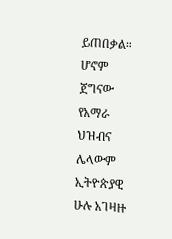ይጠበቃል። ሆኖም ጀግናው የአማራ ህዝብና ሌላውም ኢትዮጵያዊ ሁሉ አገዛዙ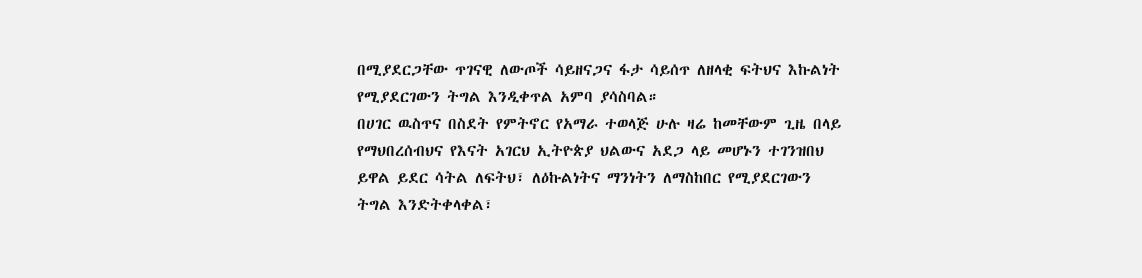በሚያደርጋቸው ጥገናዊ ለውጦች ሳይዘናጋና ፋታ ሳይሰጥ ለዘላቂ ፍትህና እኩልነት የሚያደርገውን ትግል እንዲቀጥል አምባ ያሳስባል።
በሀገር ዉስጥና በስደት የምትኖር የአማራ ተወላጅ ሁሉ ዛሬ ከመቸውም ጊዜ በላይ የማህበረሰብህና የእናት አገርህ ኢትዮጵያ ህልውና አደጋ ላይ መሆኑን ተገንዝበህ ይዋል ይደር ሳትል ለፍትህ፣ ለዕኩልነትና ማንነትን ለማስከበር የሚያደርገውን ትግል እንድትቀላቀል፣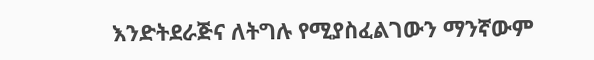እንድትደራጅና ለትግሉ የሚያስፈልገውን ማንኛውም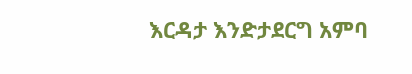እርዳታ እንድታደርግ አምባ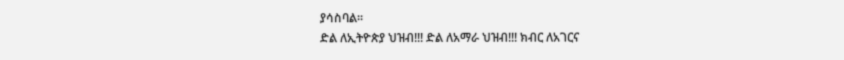ያሳስባል።
ድል ለኢትዮጵያ ህዝብ!!! ድል ለአማራ ህዝብ!!! ክብር ለአገርና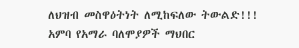ለህዝብ መስዋዕትነት ለሚከፍለው ትውልድ!!!
አምባ የአማራ ባለሞያዎች ማህበር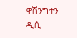ዋሽንግተን ዲሲ